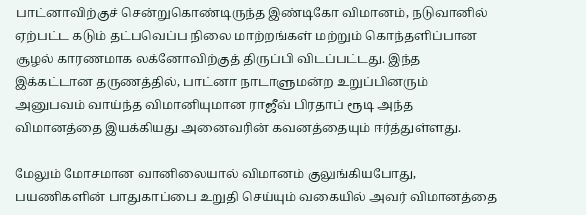பாட்னாவிற்குச் சென்றுகொண்டிருந்த இண்டிகோ விமானம், நடுவானில் ஏற்பட்ட கடும் தட்பவெப்ப நிலை மாற்றங்கள் மற்றும் கொந்தளிப்பான சூழல் காரணமாக லக்னோவிற்குத் திருப்பி விடப்பட்டது. இந்த இக்கட்டான தருணத்தில், பாட்னா நாடாளுமன்ற உறுப்பினரும் அனுபவம் வாய்ந்த விமானியுமான ராஜீவ் பிரதாப் ரூடி அந்த விமானத்தை இயக்கியது அனைவரின் கவனத்தையும் ஈர்த்துள்ளது.

மேலும் மோசமான வானிலையால் விமானம் குலுங்கியபோது, பயணிகளின் பாதுகாப்பை உறுதி செய்யும் வகையில் அவர் விமானத்தை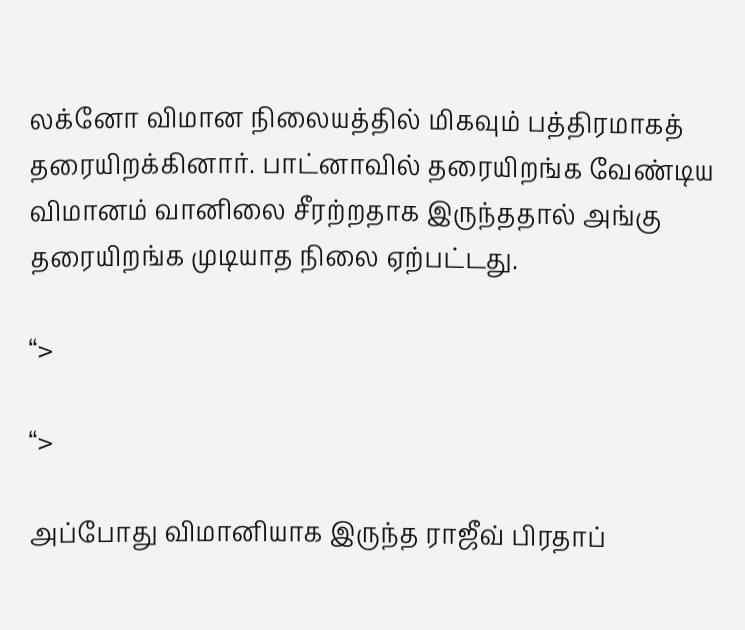லக்னோ விமான நிலையத்தில் மிகவும் பத்திரமாகத் தரையிறக்கினார். பாட்னாவில் தரையிறங்க வேண்டிய விமானம் வானிலை சீரற்றதாக இருந்ததால் அங்கு தரையிறங்க முடியாத நிலை ஏற்பட்டது.

“>

“>

அப்போது விமானியாக இருந்த ராஜீவ் பிரதாப்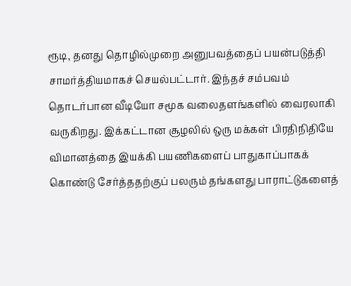ரூடி, தனது தொழில்முறை அனுபவத்தைப் பயன்படுத்தி சாமர்த்தியமாகச் செயல்பட்டார். இந்தச் சம்பவம் தொடர்பான வீடியோ சமூக வலைதளங்களில் வைரலாகி வருகிறது. இக்கட்டான சூழலில் ஒரு மக்கள் பிரதிநிதியே விமானத்தை இயக்கி பயணிகளைப் பாதுகாப்பாகக் கொண்டு சேர்த்ததற்குப் பலரும் தங்களது பாராட்டுகளைத்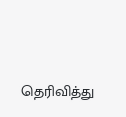தெரிவித்து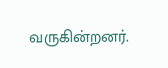வருகின்றனர்.